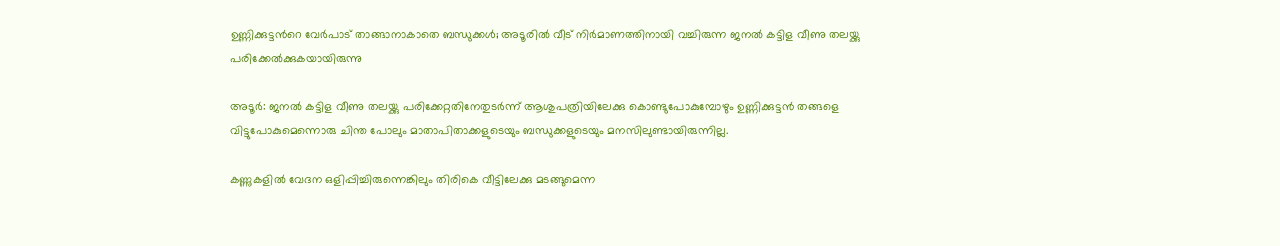ഉണ്ണിക്കുട്ടന്‍റെ വേര്‍പാട് താങ്ങാനാകാതെ ബന്ധുക്കള്‍; അടൂരിൽ വീട് നിർമാണത്തിനായി വച്ചിരുന്ന ജനല്‍ കട്ടിള വീണു തലയ്ക്കു പരിക്കേൽക്കുകയായിരുന്നു

അടൂര്‍: ജനല്‍ കട്ടിള വീണു തലയ്ക്കു പരിക്കേറ്റതിനേതുടര്‍ന്ന് ആശുപത്രിയിലേക്കു കൊണ്ടുപോകുമ്പോഴും ഉണ്ണിക്കുട്ടന്‍ തങ്ങളെ വിട്ടുപോകുമെന്നൊരു ചിന്ത പോലും മാതാപിതാക്കളുടെയും ബന്ധുക്കളുടെയും മനസിലുണ്ടായിരുന്നില്ല.

കണ്ണുകളില്‍ വേദന ഒളിപ്പിച്ചിരുന്നെങ്കിലും തിരികെ വീട്ടിലേക്കു മടങ്ങുമെന്ന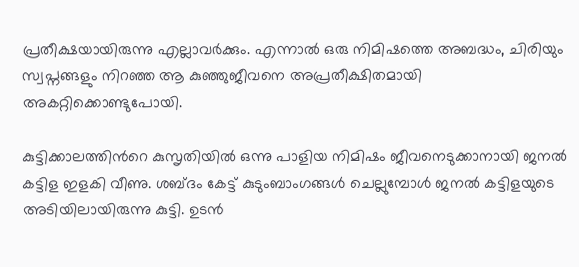പ്രതീക്ഷയായിരുന്നു എല്ലാവര്‍ക്കും. എന്നാല്‍ ഒരു നിമിഷത്തെ അബദ്ധം, ചിരിയും സ്വപ്നങ്ങളും നിറഞ്ഞ ആ കുഞ്ഞുജീവനെ അപ്രതീക്ഷിതമായി അകറ്റിക്കൊണ്ടുപോയി.

കുട്ടിക്കാലത്തിന്‍റെ കുസൃതിയില്‍ ഒന്നു പാളിയ നിമിഷം ജീവനെടുക്കാനായി ജനല്‍ കട്ടിള ഇളകി വീണു. ശബ്ദം കേട്ട് കുടുംബാംഗങ്ങള്‍ ചെല്ലുമ്പോള്‍ ജനല്‍ കട്ടിളയുടെ അടിയിലായിരുന്നു കുട്ടി. ഉടന്‍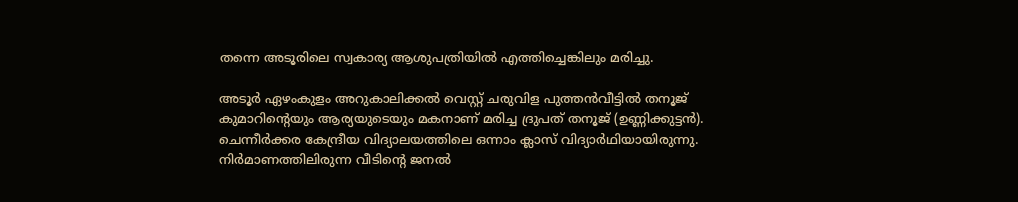തന്നെ അടൂരിലെ സ്വകാര്യ ആശുപത്രിയില്‍ എത്തിച്ചെങ്കിലും മരിച്ചു.

അടൂര്‍ ഏഴംകുളം അറുകാലിക്കല്‍ വെസ്റ്റ് ചരുവിള പുത്തന്‍വീട്ടില്‍ തനൂജ് കുമാറിന്‍റെയും ആര്യയുടെയും മകനാണ് മരിച്ച ദ്രുപത് തനൂജ് (ഉണ്ണിക്കുട്ടന്‍). ചെന്നീര്‍ക്കര കേന്ദ്രീയ വിദ്യാലയത്തിലെ ഒന്നാം ക്ലാസ് വിദ്യാര്‍ഥിയായിരുന്നു. നിര്‍മാണത്തിലിരുന്ന വീടിന്‍റെ ജനല്‍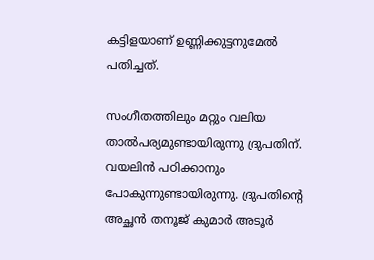കട്ടിളയാണ് ഉണ്ണിക്കുട്ടനുമേല്‍ പതിച്ചത്.

സംഗീതത്തിലും മറ്റും വലിയ താല്‍പര്യമുണ്ടായിരുന്നു ദ്രുപതിന്. വയലിന്‍ പഠിക്കാനും പോകുന്നുണ്ടായിരുന്നു. ദ്രുപതിന്‍റെ അച്ഛന്‍ തനൂജ് കുമാര്‍ അടൂര്‍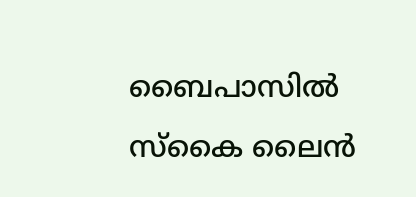ബൈപാസില്‍ സ്‌കൈ ലൈന്‍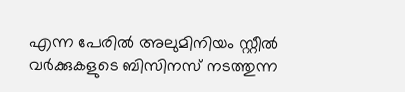എന്ന പേരില്‍ അലുമിനിയം സ്റ്റീല്‍ വര്‍ക്കുകളുടെ ബിസിനസ് നടത്തുന്ന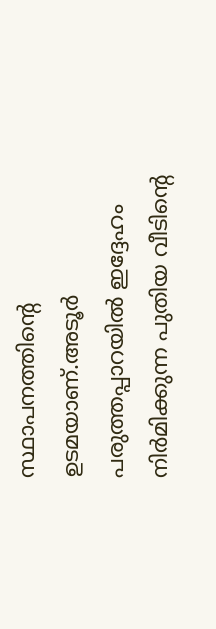സ്ഥാപനത്തിന്‍റെ ഉടമയാണ്.അടൂര്‍ പരുത്തപ്പാറയില്‍ ഇദ്ദേഹം നിര്‍മിക്കുന്ന പുതിയ വീടിന്‍റെ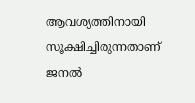ആവശ്യത്തിനായി സൂക്ഷിച്ചിരുന്നതാണ് ജനല്‍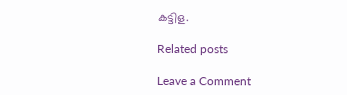കട്ടിള.

Related posts

Leave a Comment